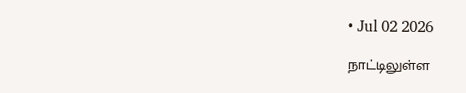• Jul 02 2026

நாட்டிலுள்ள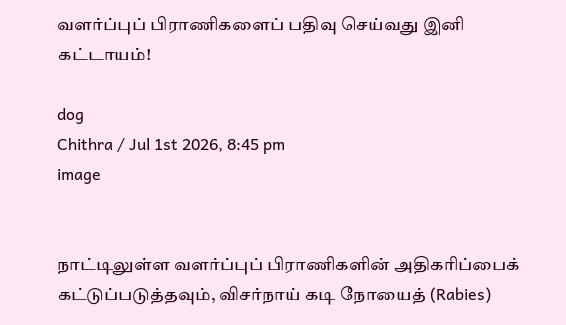வளர்ப்புப் பிராணிகளைப் பதிவு செய்வது இனி கட்டாயம்!

dog
Chithra / Jul 1st 2026, 8:45 pm
image


நாட்டிலுள்ள வளர்ப்புப் பிராணிகளின் அதிகரிப்பைக் கட்டுப்படுத்தவும், விசர்நாய் கடி நோயைத் (Rabies)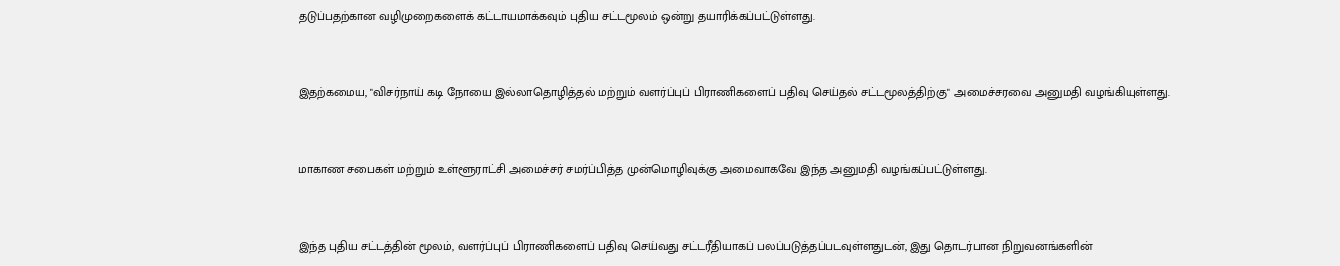தடுப்பதற்கான வழிமுறைகளைக் கட்டாயமாக்கவும் புதிய சட்டமூலம் ஒன்று தயாரிக்கப்பட்டுள்ளது.


இதற்கமைய, "விசர்நாய் கடி நோயை இல்லாதொழித்தல் மற்றும் வளர்ப்புப் பிராணிகளைப் பதிவு செய்தல் சட்டமூலத்திற்கு" அமைச்சரவை அனுமதி வழங்கியுள்ளது.


மாகாண சபைகள் மற்றும் உள்ளூராட்சி அமைச்சர் சமர்ப்பித்த முன்மொழிவுக்கு அமைவாகவே இந்த அனுமதி வழங்கப்பட்டுள்ளது.


இந்த புதிய சட்டத்தின் மூலம், வளர்ப்புப் பிராணிகளைப் பதிவு செய்வது சட்டரீதியாகப் பலப்படுத்தப்படவுள்ளதுடன், இது தொடர்பான நிறுவனங்களின்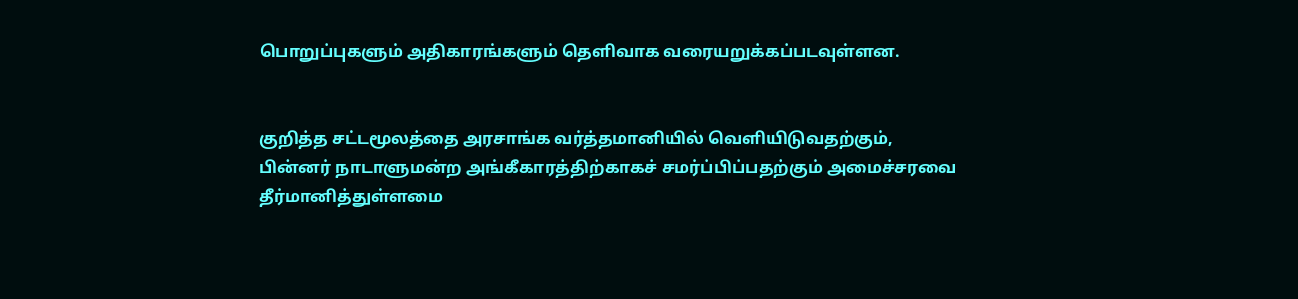பொறுப்புகளும் அதிகாரங்களும் தெளிவாக வரையறுக்கப்படவுள்ளன.


குறித்த சட்டமூலத்தை அரசாங்க வர்த்தமானியில் வெளியிடுவதற்கும், பின்னர் நாடாளுமன்ற அங்கீகாரத்திற்காகச் சமர்ப்பிப்பதற்கும் அமைச்சரவை தீர்மானித்துள்ளமை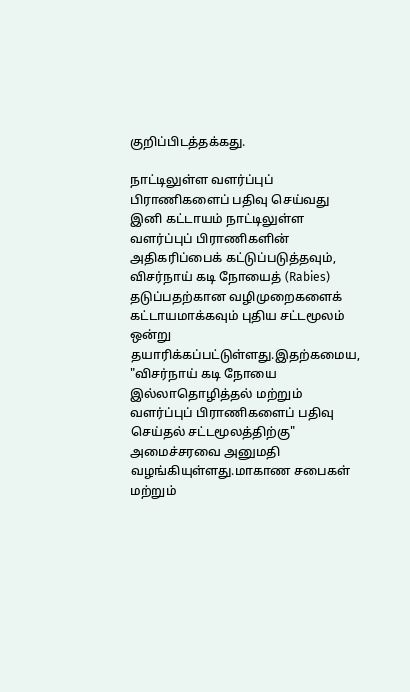குறிப்பிடத்தக்கது.

நாட்டிலுள்ள வளர்ப்புப் பிராணிகளைப் பதிவு செய்வது இனி கட்டாயம் நாட்டிலுள்ள வளர்ப்புப் பிராணிகளின் அதிகரிப்பைக் கட்டுப்படுத்தவும், விசர்நாய் கடி நோயைத் (Rabies) தடுப்பதற்கான வழிமுறைகளைக் கட்டாயமாக்கவும் புதிய சட்டமூலம் ஒன்று தயாரிக்கப்பட்டுள்ளது.இதற்கமைய, "விசர்நாய் கடி நோயை இல்லாதொழித்தல் மற்றும் வளர்ப்புப் பிராணிகளைப் பதிவு செய்தல் சட்டமூலத்திற்கு" அமைச்சரவை அனுமதி வழங்கியுள்ளது.மாகாண சபைகள் மற்றும்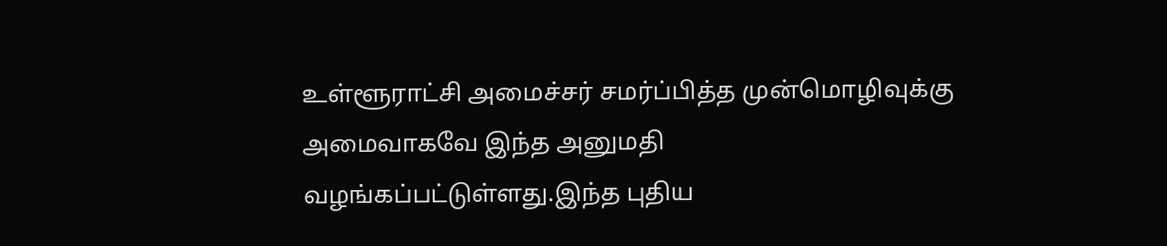உள்ளூராட்சி அமைச்சர் சமர்ப்பித்த முன்மொழிவுக்கு அமைவாகவே இந்த அனுமதி வழங்கப்பட்டுள்ளது.இந்த புதிய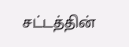சட்டத்தின்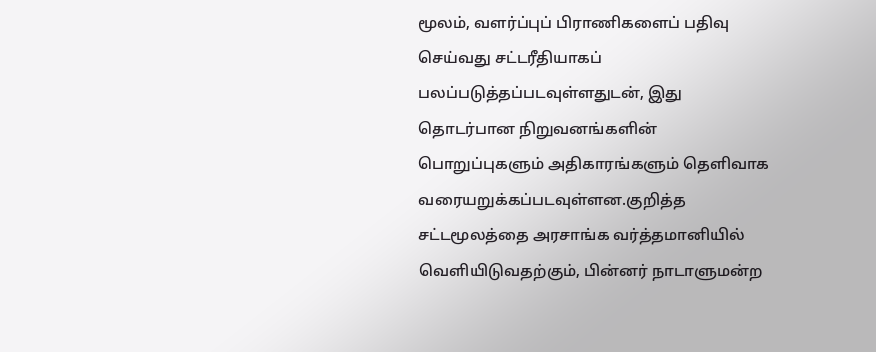மூலம், வளர்ப்புப் பிராணிகளைப் பதிவு செய்வது சட்டரீதியாகப் பலப்படுத்தப்படவுள்ளதுடன், இது தொடர்பான நிறுவனங்களின் பொறுப்புகளும் அதிகாரங்களும் தெளிவாக வரையறுக்கப்படவுள்ளன.குறித்த சட்டமூலத்தை அரசாங்க வர்த்தமானியில் வெளியிடுவதற்கும், பின்னர் நாடாளுமன்ற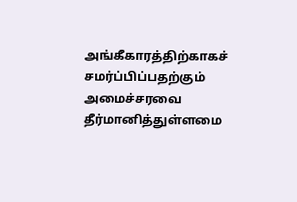அங்கீகாரத்திற்காகச் சமர்ப்பிப்பதற்கும் அமைச்சரவை தீர்மானித்துள்ளமை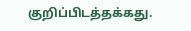குறிப்பிடத்தக்கது.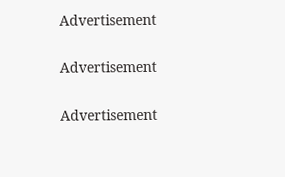Advertisement

Advertisement

Advertisement